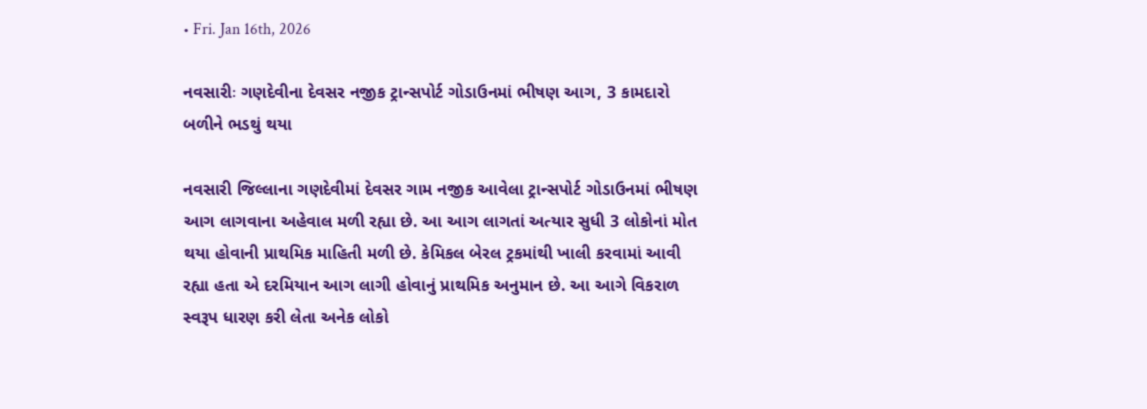• Fri. Jan 16th, 2026

નવસારીઃ ગણદેવીના દેવસર નજીક ટ્રાન્સપોર્ટ ગોડાઉનમાં ભીષણ આગ, 3 કામદારો બળીને ભડથું થયા

નવસારી જિલ્લાના ગણદેવીમાં દેવસર ગામ નજીક આવેલા ટ્રાન્સપોર્ટ ગોડાઉનમાં ભીષણ આગ લાગવાના અહેવાલ મળી રહ્યા છે. આ આગ લાગતાં અત્યાર સુધી 3 લોકોનાં મોત થયા હોવાની પ્રાથમિક માહિતી મળી છે. કેમિકલ બેરલ ટ્રકમાંથી ખાલી કરવામાં આવી રહ્યા હતા એ દરમિયાન આગ લાગી હોવાનું પ્રાથમિક અનુમાન છે. આ આગે વિકરાળ સ્વરૂપ ધારણ કરી લેતા અનેક લોકો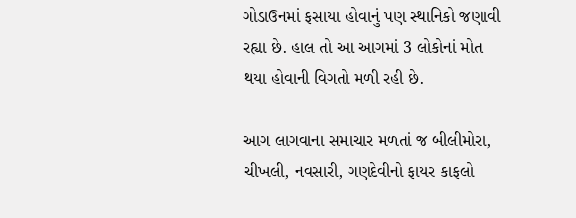ગોડાઉનમાં ફસાયા હોવાનું પણ સ્થાનિકો જણાવી રહ્યા છે. હાલ તો આ આગમાં 3 લોકોનાં મોત થયા હોવાની વિગતો મળી રહી છે.

આગ લાગવાના સમાચાર મળતાં જ બીલીમોરા, ચીખલી, નવસારી, ગણદેવીનો ફાયર કાફલો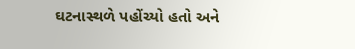ઘટનાસ્થળે પહોંચ્યો હતો અને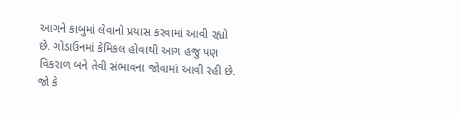આગને કાબુમાં લેવાનો પ્રયાસ કરવામાં આવી રહ્યો છે. ગોડાઉનમાં કેમિકલ હોવાથી આગ હજુ પણ વિકરાળ બને તેવી સંભાવના જોવામાં આવી રહી છે. જો કે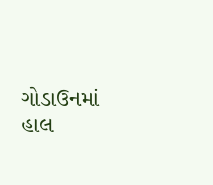ગોડાઉનમાં હાલ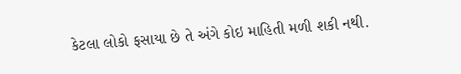કેટલા લોકો ફસાયા છે તે અંગે કોઇ માહિતી મળી શકી નથી.